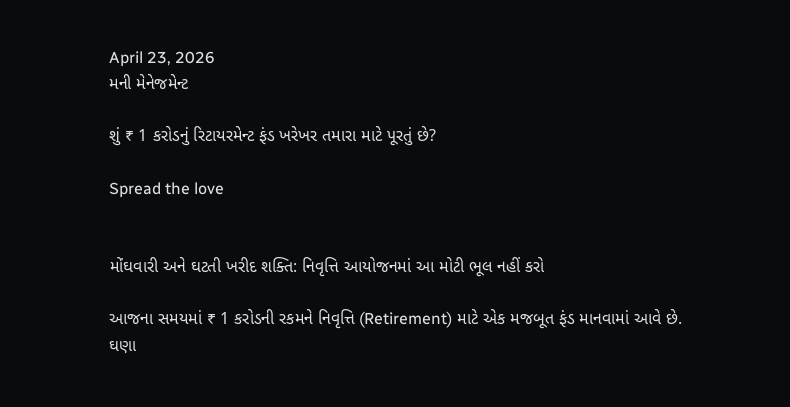April 23, 2026
મની મેનેજમેન્ટ

શું ₹ 1 કરોડનું રિટાયરમેન્ટ ફંડ ખરેખર તમારા માટે પૂરતું છે?

Spread the love


મોંઘવારી અને ઘટતી ખરીદ શક્તિ: નિવૃત્તિ આયોજનમાં આ મોટી ભૂલ નહીં કરો

આજના સમયમાં ₹ 1 કરોડની રકમને નિવૃત્તિ (Retirement) માટે એક મજબૂત ફંડ માનવામાં આવે છે. ઘણા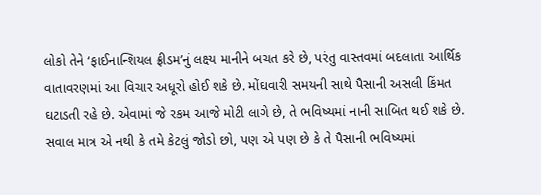લોકો તેને ‘ફાઈનાન્શિયલ ફ્રીડમ’નું લક્ષ્ય માનીને બચત કરે છે, પરંતુ વાસ્તવમાં બદલાતા આર્થિક વાતાવરણમાં આ વિચાર અધૂરો હોઈ શકે છે. મોંઘવારી સમયની સાથે પૈસાની અસલી કિંમત ઘટાડતી રહે છે. એવામાં જે રકમ આજે મોટી લાગે છે, તે ભવિષ્યમાં નાની સાબિત થઈ શકે છે. સવાલ માત્ર એ નથી કે તમે કેટલું જોડો છો, પણ એ પણ છે કે તે પૈસાની ભવિષ્યમાં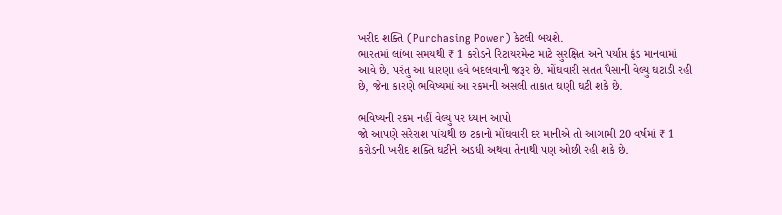ખરીદ શક્તિ (Purchasing Power) કેટલી બચશે.
ભારતમાં લાંબા સમયથી ₹ 1 કરોડને રિટાયરમેન્ટ માટે સુરક્ષિત અને પર્યાપ્ત ફંડ માનવામાં આવે છે. પરંતુ આ ધારણા હવે બદલવાની જરૂર છે. મોંઘવારી સતત પૈસાની વેલ્યુ ઘટાડી રહી છે, જેના કારણે ભવિષ્યમાં આ રકમની અસલી તાકાત ઘણી ઘટી શકે છે.

ભવિષ્યની રકમ નહીં વેલ્યુ પર ધ્યાન આપો
જો આપણે સરેરાશ પાંચથી છ ટકાનો મોંઘવારી દર માનીએ તો આગામી 20 વર્ષમાં ₹ 1 કરોડની ખરીદ શક્તિ ઘટીને અડધી અથવા તેનાથી પણ ઓછી રહી શકે છે.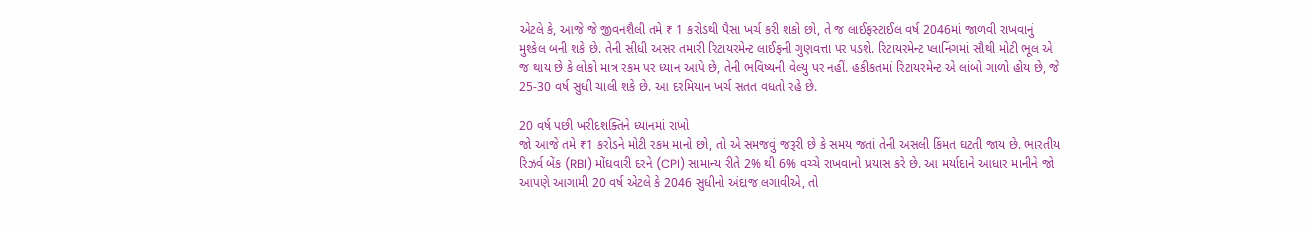એટલે કે, આજે જે જીવનશૈલી તમે ₹ 1 કરોડથી પૈસા ખર્ચ કરી શકો છો, તે જ લાઈફસ્ટાઈલ વર્ષ 2046માં જાળવી રાખવાનું મુશ્કેલ બની શકે છે. તેની સીધી અસર તમારી રિટાયરમેન્ટ લાઈફની ગુણવત્તા પર પડશે. રિટાયરમેન્ટ પ્લાનિંગમાં સૌથી મોટી ભૂલ એ જ થાય છે કે લોકો માત્ર રકમ પર ધ્યાન આપે છે, તેની ભવિષ્યની વેલ્યુ પર નહીં. હકીકતમાં રિટાયરમેન્ટ એ લાંબો ગાળો હોય છે, જે 25-30 વર્ષ સુધી ચાલી શકે છે. આ દરમિયાન ખર્ચ સતત વધતો રહે છે.

20 વર્ષ પછી ખરીદશક્તિને ધ્યાનમાં રાખો
જો આજે તમે ₹1 કરોડને મોટી રકમ માનો છો, તો એ સમજવું જરૂરી છે કે સમય જતાં તેની અસલી કિંમત ઘટતી જાય છે. ભારતીય રિઝર્વ બેંક (RBI) મોંઘવારી દરને (CPI) સામાન્ય રીતે 2% થી 6% વચ્ચે રાખવાનો પ્રયાસ કરે છે. આ મર્યાદાને આધાર માનીને જો આપણે આગામી 20 વર્ષ એટલે કે 2046 સુધીનો અંદાજ લગાવીએ, તો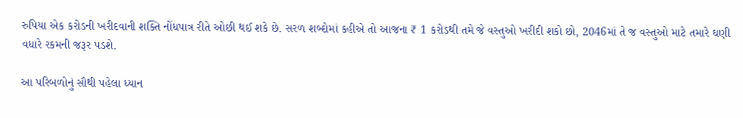રુપિયા એક કરોડની ખરીદવાની શક્તિ નોંધપાત્ર રીતે ઓછી થઈ શકે છે. સરળ શબ્દોમાં કહીએ તો આજના ₹ 1 કરોડથી તમે જે વસ્તુઓ ખરીદી શકો છો, 2046માં તે જ વસ્તુઓ માટે તમારે ઘણી વધારે રકમની જરૂર પડશે.

આ પરિબળોનું સૌથી પહેલા ધ્યાન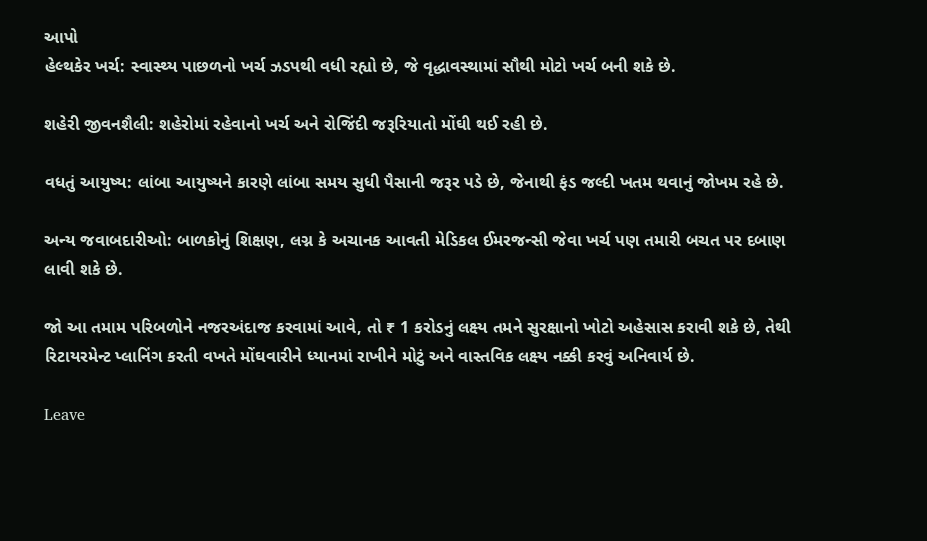આપો
હેલ્થકેર ખર્ચ: સ્વાસ્થ્ય પાછળનો ખર્ચ ઝડપથી વધી રહ્યો છે, જે વૃદ્ધાવસ્થામાં સૌથી મોટો ખર્ચ બની શકે છે.

શહેરી જીવનશૈલી: શહેરોમાં રહેવાનો ખર્ચ અને રોજિંદી જરૂરિયાતો મોંઘી થઈ રહી છે.

વધતું આયુષ્ય: લાંબા આયુષ્યને કારણે લાંબા સમય સુધી પૈસાની જરૂર પડે છે, જેનાથી ફંડ જલ્દી ખતમ થવાનું જોખમ રહે છે.

અન્ય જવાબદારીઓ: બાળકોનું શિક્ષણ, લગ્ન કે અચાનક આવતી મેડિકલ ઈમરજન્સી જેવા ખર્ચ પણ તમારી બચત પર દબાણ લાવી શકે છે.

જો આ તમામ પરિબળોને નજરઅંદાજ કરવામાં આવે, તો ₹ 1 કરોડનું લક્ષ્ય તમને સુરક્ષાનો ખોટો અહેસાસ કરાવી શકે છે, તેથી રિટાયરમેન્ટ પ્લાનિંગ કરતી વખતે મોંઘવારીને ધ્યાનમાં રાખીને મોટું અને વાસ્તવિક લક્ષ્ય નક્કી કરવું અનિવાર્ય છે.

Leave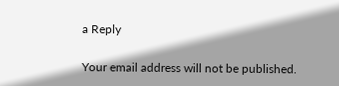a Reply

Your email address will not be published.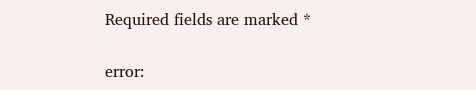Required fields are marked *

error: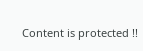Content is protected !!